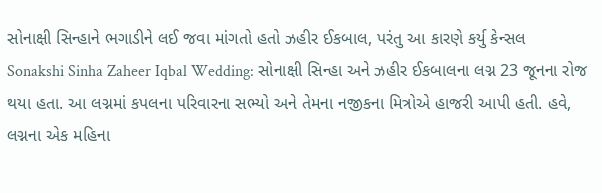સોનાક્ષી સિન્હાને ભગાડીને લઈ જવા માંગતો હતો ઝહીર ઈકબાલ, પરંતુ આ કારણે કર્યુ કેન્સલ
Sonakshi Sinha Zaheer Iqbal Wedding: સોનાક્ષી સિન્હા અને ઝહીર ઈકબાલના લગ્ન 23 જૂનના રોજ થયા હતા. આ લગ્નમાં કપલના પરિવારના સભ્યો અને તેમના નજીકના મિત્રોએ હાજરી આપી હતી. હવે, લગ્નના એક મહિના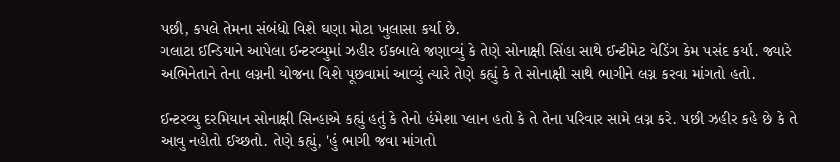પછી, કપલે તેમના સંબંધો વિશે ઘણા મોટા ખુલાસા કર્યા છે.
ગલાટા ઈન્ડિયાને આપેલા ઈન્ટરવ્યુમાં ઝહીર ઈકબાલે જણાવ્યું કે તેણે સોનાક્ષી સિંહા સાથે ઈન્ટીમેટ વેડિંગ કેમ પસંદ કર્યા. જ્યારે અભિનેતાને તેના લગ્નની યોજના વિશે પૂછવામાં આવ્યું ત્યારે તેણે કહ્યું કે તે સોનાક્ષી સાથે ભાગીને લગ્ન કરવા માંગતો હતો.

ઈન્ટરવ્યુ દરમિયાન સોનાક્ષી સિન્હાએ કહ્યું હતું કે તેનો હંમેશા પ્લાન હતો કે તે તેના પરિવાર સામે લગ્ન કરે. પછી ઝહીર કહે છે કે તે આવુ નહોતો ઈચ્છતો. તેણે કહ્યું, 'હું ભાગી જવા માંગતો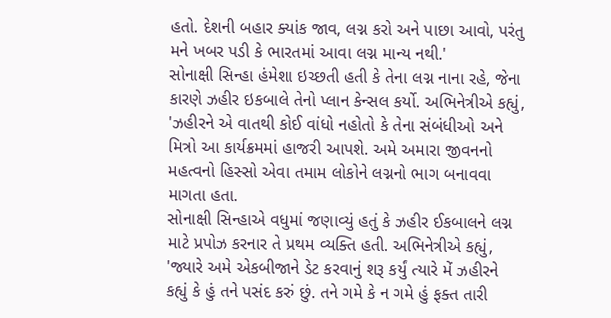હતો. દેશની બહાર ક્યાંક જાવ, લગ્ન કરો અને પાછા આવો, પરંતુ મને ખબર પડી કે ભારતમાં આવા લગ્ન માન્ય નથી.'
સોનાક્ષી સિન્હા હંમેશા ઇચ્છતી હતી કે તેના લગ્ન નાના રહે, જેના કારણે ઝહીર ઇકબાલે તેનો પ્લાન કેન્સલ કર્યો. અભિનેત્રીએ કહ્યું, 'ઝહીરને એ વાતથી કોઈ વાંધો નહોતો કે તેના સંબંધીઓ અને મિત્રો આ કાર્યક્રમમાં હાજરી આપશે. અમે અમારા જીવનનો મહત્વનો હિસ્સો એવા તમામ લોકોને લગ્નનો ભાગ બનાવવા માગતા હતા.
સોનાક્ષી સિન્હાએ વધુમાં જણાવ્યું હતું કે ઝહીર ઈકબાલને લગ્ન માટે પ્રપોઝ કરનાર તે પ્રથમ વ્યક્તિ હતી. અભિનેત્રીએ કહ્યું, 'જ્યારે અમે એકબીજાને ડેટ કરવાનું શરૂ કર્યું ત્યારે મેં ઝહીરને કહ્યું કે હું તને પસંદ કરું છું. તને ગમે કે ન ગમે હું ફક્ત તારી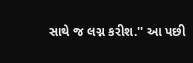સાથે જ લગ્ન કરીશ.'' આ પછી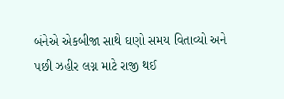બંનેએ એકબીજા સાથે ઘણો સમય વિતાવ્યો અને પછી ઝહીર લગ્ન માટે રાજી થઈ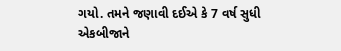ગયો. તમને જણાવી દઈએ કે 7 વર્ષ સુધી એકબીજાને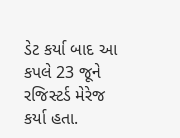ડેટ કર્યા બાદ આ કપલે 23 જૂને રજિસ્ટર્ડ મેરેજ કર્યા હતા.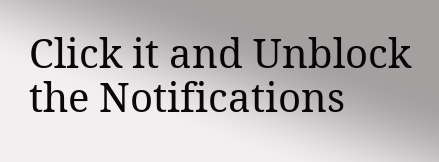Click it and Unblock the Notifications